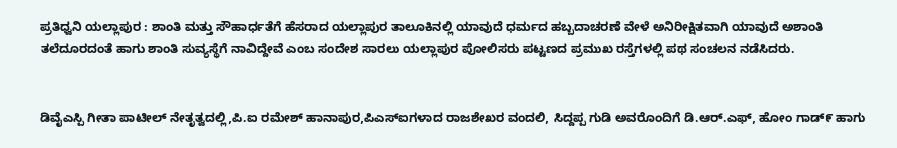ಪ್ರತಿಧ್ವನಿ ಯಲ್ಲಾಪುರ : ಶಾಂತಿ ಮತ್ತು ಸೌಹಾರ್ಧತೆಗೆ ಹೆಸರಾದ ಯಲ್ಲಾಪುರ ತಾಲೂಕಿನಲ್ಲಿ ಯಾವುದೆ ಧರ್ಮದ ಹಬ್ಬದಾಚರಣೆ ವೇಳೆ ಅನಿರೀಕ್ಷಿತವಾಗಿ ಯಾವುದೆ ಅಶಾಂತಿ ತಲೆದೂರದಂತೆ ಹಾಗು ಶಾಂತಿ ಸುವ್ಯಸ್ಥೆಗೆ ನಾವಿದ್ದೇವೆ ಎಂಬ ಸಂದೇಶ ಸಾರಲು ಯಲ್ಲಾಪುರ ಪೋಲಿಸರು ಪಟ್ಟಣದ ಪ್ರಮುಖ ರಸ್ತೆಗಳಲ್ಲಿ ಪಥ ಸಂಚಲನ ನಡೆಸಿದರು.


ಡಿವೈಎಸ್ಪಿ ಗೀತಾ ಪಾಟೀಲ್ ನೇತೃತ್ವದಲ್ಲಿ,ಪಿ.ಐ ರಮೇಶ್ ಹಾನಾಪುರ,ಪಿಎಸ್ಐಗಳಾದ ರಾಜಶೇಖರ ವಂದಲಿ, ಸಿದ್ದಪ್ಪ ಗುಡಿ ಅವರೊಂದಿಗೆ ಡಿ.ಆರ್.ಎಫ್, ಹೋಂ ಗಾಡ್೯ ಹಾಗು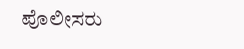ಪೊಲೀಸರು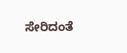ಸೇರಿದಂತೆ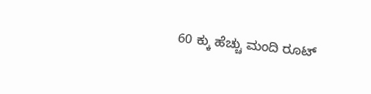60 ಕ್ಕು ಹೆಚ್ಚು ಮಂದಿ ರೂಟ್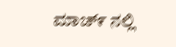ಮಾಚ್೯ ನಲ್ಲಿ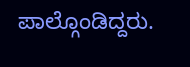ಪಾಲ್ಗೊಂಡಿದ್ದರು.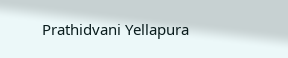Prathidvani Yellapura